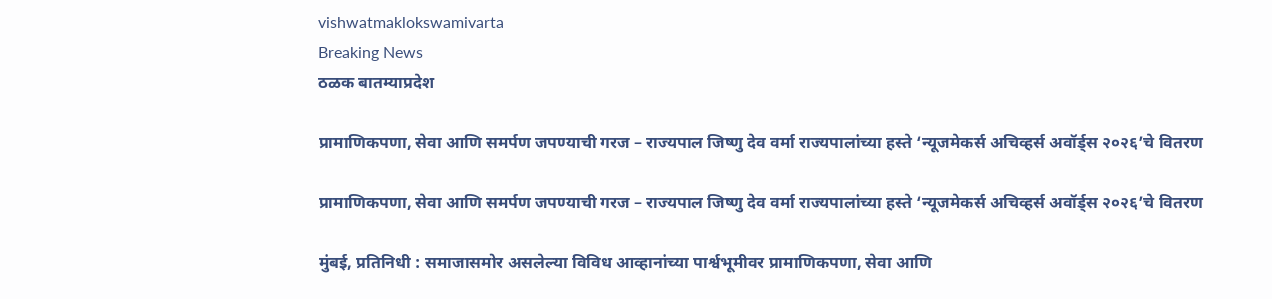vishwatmaklokswamivarta
Breaking News
ठळक बातम्याप्रदेश

प्रामाणिकपणा, सेवा आणि समर्पण जपण्याची गरज – राज्यपाल जिष्णु देव वर्मा राज्यपालांच्या हस्ते ‘न्यूजमेकर्स अचिव्हर्स अवॉर्ड्स २०२६’चे वितरण

प्रामाणिकपणा, सेवा आणि समर्पण जपण्याची गरज – राज्यपाल जिष्णु देव वर्मा राज्यपालांच्या हस्ते ‘न्यूजमेकर्स अचिव्हर्स अवॉर्ड्स २०२६’चे वितरण

मुंबई, प्रतिनिधी : समाजासमोर असलेल्या विविध आव्हानांच्या पार्श्वभूमीवर प्रामाणिकपणा, सेवा आणि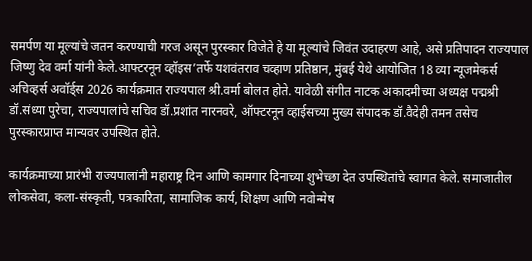समर्पण या मूल्यांचे जतन करण्याची गरज असून पुरस्कार विजेते हे या मूल्यांचे जिवंत उदाहरण आहे, असे प्रतिपादन राज्यपाल जिष्णु देव वर्मा यांनी केले.आफ्टरनून व्हॉइस’तर्फे यशवंतराव चव्हाण प्रतिष्ठान, मुंबई येथे आयोजित 18 व्या न्यूजमेकर्स अचिव्हर्स अवॉर्ड्स 2026 कार्यक्रमात राज्यपाल श्री.वर्मा बोलत होते. यावेळी संगीत नाटक अकादमीच्या अध्यक्ष पद्मश्री डॉ.संध्या पुरेचा, राज्यपालांचे सचिव डॉ.प्रशांत नारनवरे, ऑफ्टरनून व्हाईसच्या मुख्य संपादक डॉ.वैदेही तमन तसेच पुरस्कारप्राप्त मान्यवर उपस्थित होते.

कार्यक्रमाच्या प्रारंभी राज्यपालांनी महाराष्ट्र दिन आणि कामगार दिनाच्या शुभेच्छा देत उपस्थितांचे स्वागत केले. समाजातील लोकसेवा, कला-संस्कृती, पत्रकारिता, सामाजिक कार्य, शिक्षण आणि नवोन्मेष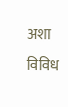अशा विविध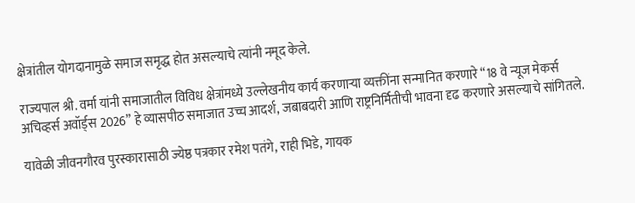क्षेत्रांतील योगदानामुळे समाज समृद्ध होत असल्याचे त्यांनी नमूद केले.

राज्यपाल श्री. वर्मा यांनी समाजातील विविध क्षेत्रांमध्ये उल्लेखनीय कार्य करणाऱ्या व्यक्तींना सन्मानित करणारे “18 वे न्यूज मेकर्स अचिव्हर्स अवॉर्ड्स 2026” हे व्यासपीठ समाजात उच्च आदर्श, जबाबदारी आणि राष्ट्रनिर्मितीची भावना दृढ करणारे असल्याचे सांगितले.

यावेळी जीवनगौरव पुरस्कारासाठी ज्येष्ठ पत्रकार रमेश पतंगे, राही भिडे, गायक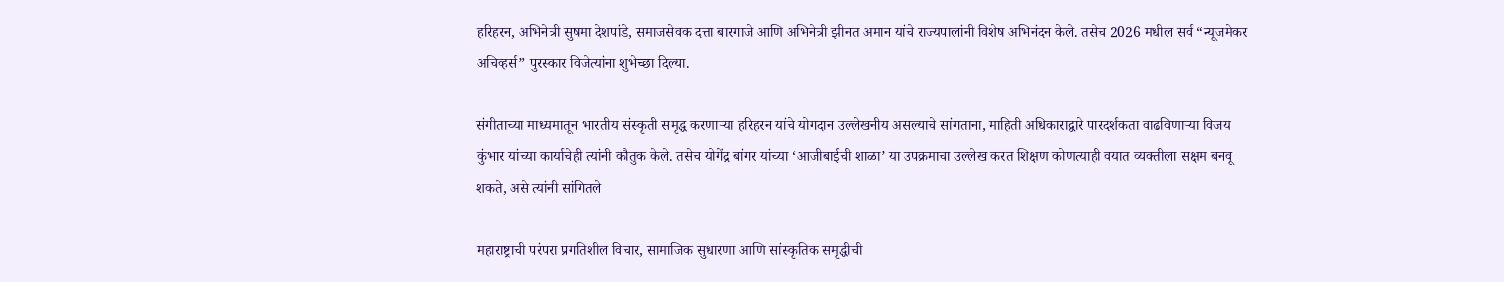हरिहरन, अभिनेत्री सुषमा देशपांडे, समाजसेवक दत्ता बारगाजे आणि अभिनेत्री झीनत अमान यांचे राज्यपालांनी विशेष अभिनंदन केले. तसेच 2026 मधील सर्व “न्यूजमेकर अचिव्हर्स” पुरस्कार विजेत्यांना शुभेच्छा दिल्या.

संगीताच्या माध्यमातून भारतीय संस्कृती समृद्ध करणाऱ्या हरिहरन यांचे योगदान उल्लेखनीय असल्याचे सांगताना, माहिती अधिकाराद्वारे पारदर्शकता वाढविणाऱ्या विजय कुंभार यांच्या कार्याचेही त्यांनी कौतुक केले. तसेच योगेंद्र बांगर यांच्या ‘आजीबाईची शाळा’ या उपक्रमाचा उल्लेख करत शिक्षण कोणत्याही वयात व्यक्तीला सक्षम बनवू शकते, असे त्यांनी सांगितले

महाराष्ट्राची परंपरा प्रगतिशील विचार, सामाजिक सुधारणा आणि सांस्कृतिक समृद्धीची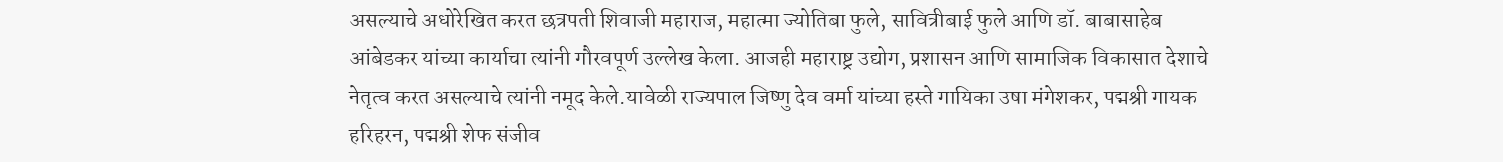असल्याचे अधोरेखित करत छत्रपती शिवाजी महाराज, महात्मा ज्योतिबा फुले, सावित्रीबाई फुले आणि डॉ. बाबासाहेब आंबेडकर यांच्या कार्याचा त्यांनी गौरवपूर्ण उल्लेख केला. आजही महाराष्ट्र उद्योग, प्रशासन आणि सामाजिक विकासात देशाचे नेतृत्व करत असल्याचे त्यांनी नमूद केले.यावेळी राज्यपाल जिष्णु देव वर्मा यांच्या हस्ते गायिका उषा मंगेशकर, पद्मश्री गायक हरिहरन, पद्मश्री शेफ संजीव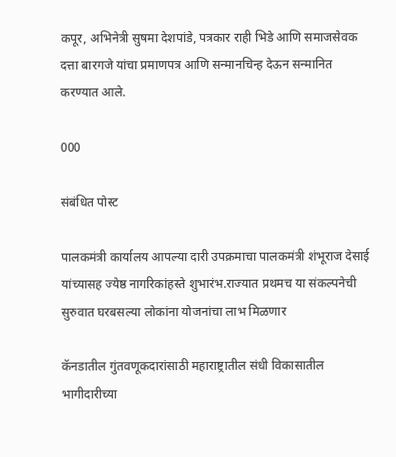कपूर, अभिनेत्री सुषमा देशपांडे, पत्रकार राही भिडे आणि समाजसेवक दत्ता बारगजे यांचा प्रमाणपत्र आणि सन्मानचिन्ह देऊन सन्मानित करण्यात आले.

000

संबंधित पोस्ट

पालकमंत्री कार्यालय आपल्या दारी उपक्रमाचा पालकमंत्री शंभूराज देसाई यांच्यासह ज्येष्ठ नागरिकांहस्ते शुभारंभ.राज्यात प्रथमच या संकल्पनेची सुरुवात घरबसल्या लोकांना योजनांचा लाभ मिळणार

कॅनडातील गुंतवणूकदारांसाठी महाराष्ट्रातील संधी विकासातील भागीदारीच्या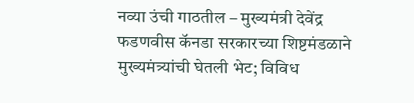नव्या उंची गाठतील – मुख्यमंत्री देवेंद्र फडणवीस कॅनडा सरकारच्या शिष्टमंडळाने मुख्यमंत्र्यांची घेतली भेट; विविध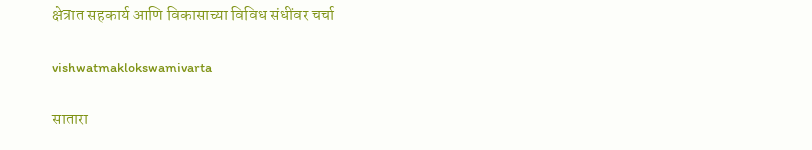क्षेत्रात सहकार्य आणि विकासाच्या विविध संधींवर चर्चा

vishwatmaklokswamivarta

सातारा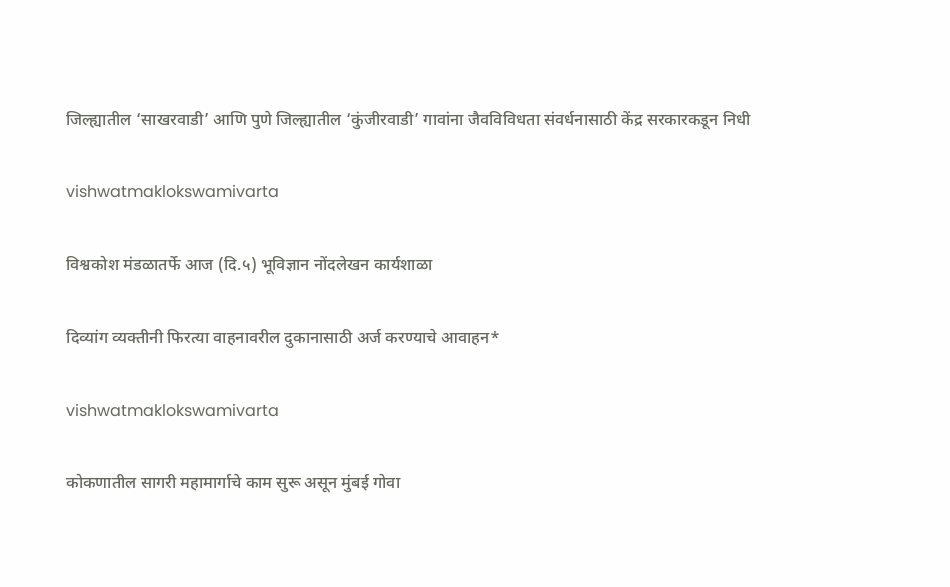जिल्ह्यातील ‘साखरवाडी’ आणि पुणे जिल्ह्यातील ‘कुंजीरवाडी’ गावांना जैवविविधता संवर्धनासाठी केंद्र सरकारकडून निधी

vishwatmaklokswamivarta

विश्वकोश मंडळातर्फे आज (दि.५) भूविज्ञान नोंदलेखन कार्यशाळा

दिव्यांग व्यक्तीनी फिरत्या वाहनावरील दुकानासाठी अर्ज करण्याचे आवाहन*

vishwatmaklokswamivarta

कोकणातील सागरी महामार्गाचे काम सुरू असून मुंबई गोवा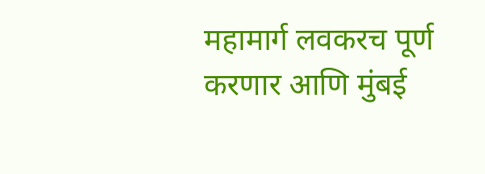महामार्ग लवकरच पूर्ण करणार आणि मुंबई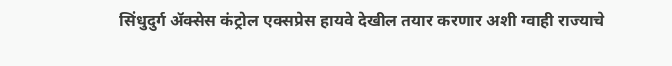सिंधुदुर्ग ॲक्सेस कंट्रोल एक्सप्रेस हायवे देखील तयार करणार अशी ग्वाही राज्याचे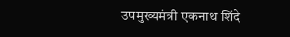उपमुख्यमंत्री एकनाथ शिंदे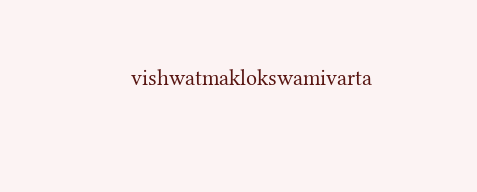vishwatmaklokswamivarta